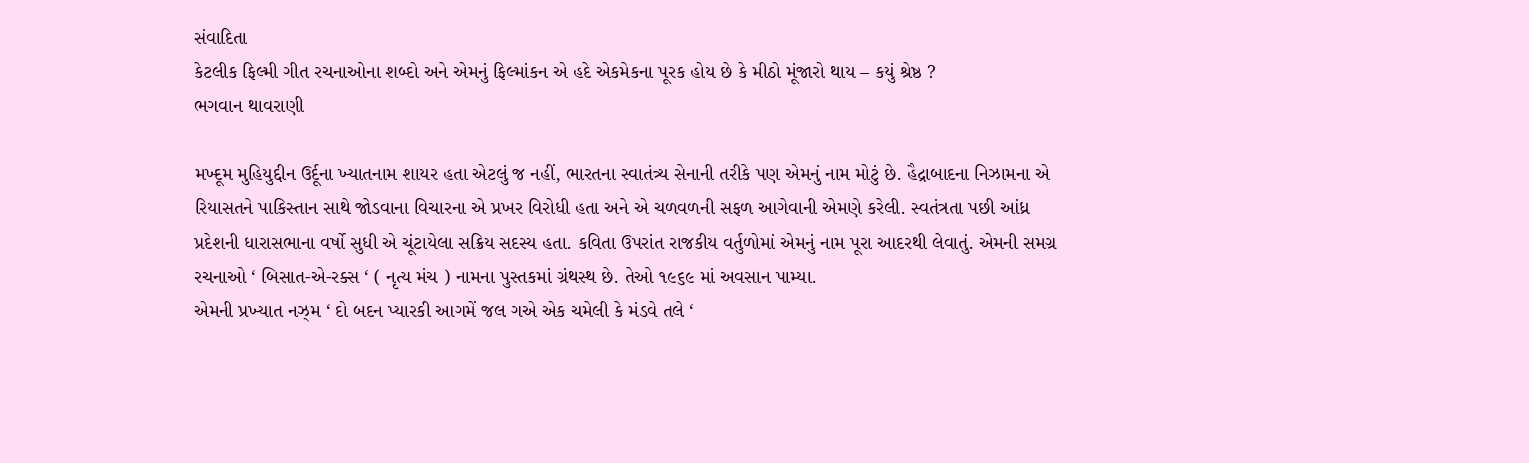સંવાદિતા
કેટલીક ફિલ્મી ગીત રચનાઓના શબ્દો અને એમનું ફિલ્માંકન એ હદે એકમેકના પૂરક હોય છે કે મીઠો મૂંજારો થાય – કયું શ્રેષ્ઠ ?
ભગવાન થાવરાણી

મખ્દૂમ મુહિયુદ્દીન ઉર્દૂના ખ્યાતનામ શાયર હતા એટલું જ નહીં, ભારતના સ્વાતંત્ર્ય સેનાની તરીકે પણ એમનું નામ મોટું છે. હૈદ્રાબાદના નિઝામના એ રિયાસતને પાકિસ્તાન સાથે જોડવાના વિચારના એ પ્રખર વિરોધી હતા અને એ ચળવળની સફળ આગેવાની એમણે કરેલી. સ્વતંત્રતા પછી આંધ્ર પ્રદેશની ધારાસભાના વર્ષો સુધી એ ચૂંટાયેલા સક્રિય સદસ્ય હતા. કવિતા ઉપરાંત રાજકીય વર્તુળોમાં એમનું નામ પૂરા આદરથી લેવાતું. એમની સમગ્ર રચનાઓ ‘ બિસાત-એ-રક્સ ‘ ( નૃત્ય મંચ ) નામના પુસ્તકમાં ગ્રંથસ્થ છે. તેઓ ૧૯૬૯ માં અવસાન પામ્યા.
એમની પ્રખ્યાત નઝ્મ ‘ દો બદન પ્યારકી આગમેં જલ ગએ એક ચમેલી કે મંડવે તલે ‘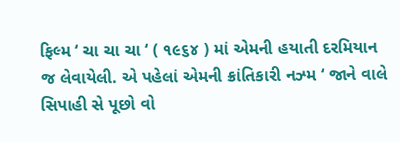ફિલ્મ ‘ ચા ચા ચા ‘ ( ૧૯૬૪ ) માં એમની હયાતી દરમિયાન જ લેવાયેલી. એ પહેલાં એમની ક્રાંતિકારી નઝ્મ ‘ જાને વાલે સિપાહી સે પૂછો વો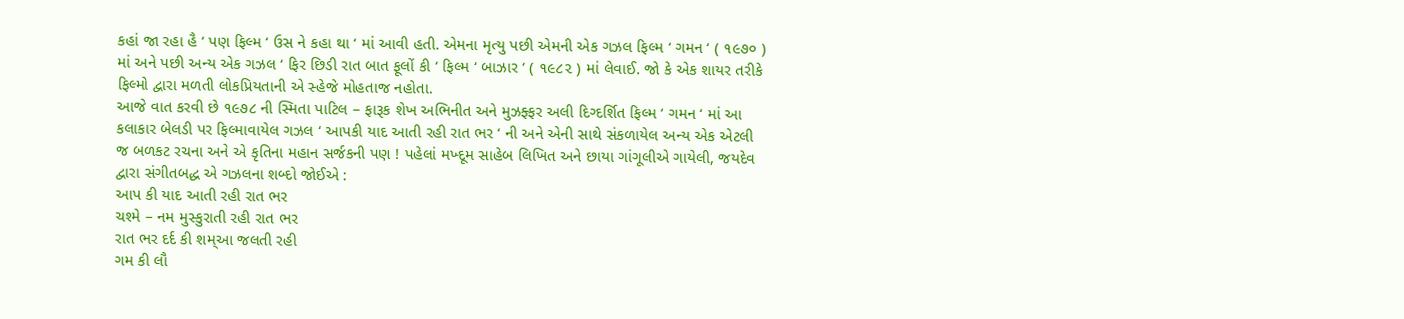કહાં જા રહા હૈ ‘ પણ ફિલ્મ ‘ ઉસ ને કહા થા ‘ માં આવી હતી. એમના મૃત્યુ પછી એમની એક ગઝલ ફિલ્મ ‘ ગમન ‘ ( ૧૯૭૦ ) માં અને પછી અન્ય એક ગઝલ ‘ ફિર છિડી રાત બાત ફૂલોં કી ‘ ફિલ્મ ‘ બાઝાર ‘ ( ૧૯૮૨ ) માં લેવાઈ. જો કે એક શાયર તરીકે ફિલ્મો દ્વારા મળતી લોકપ્રિયતાની એ સ્હેજે મોહતાજ નહોતા.
આજે વાત કરવી છે ૧૯૭૮ ની સ્મિતા પાટિલ – ફારૂક શેખ અભિનીત અને મુઝફ્ફર અલી દિગ્દર્શિત ફિલ્મ ‘ ગમન ‘ માં આ કલાકાર બેલડી પર ફિલ્માવાયેલ ગઝલ ‘ આપકી યાદ આતી રહી રાત ભર ‘ ની અને એની સાથે સંકળાયેલ અન્ય એક એટલી જ બળકટ રચના અને એ કૃતિના મહાન સર્જકની પણ ! પહેલાં મખ્દૂમ સાહેબ લિખિત અને છાયા ગાંગૂલીએ ગાયેલી, જયદેવ દ્વારા સંગીતબદ્ધ એ ગઝલના શબ્દો જોઈએ :
આપ કી યાદ આતી રહી રાત ભર
ચશ્મે – નમ મુસ્કુરાતી રહી રાત ભર
રાત ભર દર્દ કી શમ્આ જલતી રહી
ગમ કી લૌ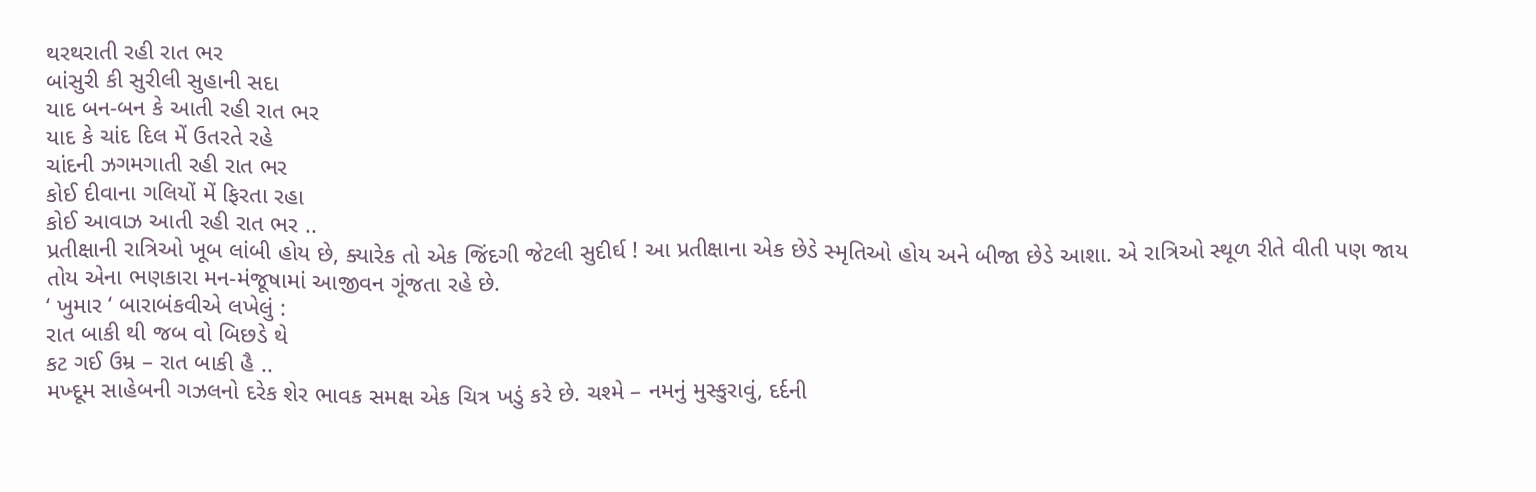થરથરાતી રહી રાત ભર
બાંસુરી કી સુરીલી સુહાની સદા
યાદ બન-બન કે આતી રહી રાત ભર
યાદ કે ચાંદ દિલ મેં ઉતરતે રહે
ચાંદની ઝગમગાતી રહી રાત ભર
કોઈ દીવાના ગલિયોં મેં ફિરતા રહા
કોઈ આવાઝ આતી રહી રાત ભર ..
પ્રતીક્ષાની રાત્રિઓ ખૂબ લાંબી હોય છે, ક્યારેક તો એક જિંદગી જેટલી સુદીર્ઘ ! આ પ્રતીક્ષાના એક છેડે સ્મૃતિઓ હોય અને બીજા છેડે આશા. એ રાત્રિઓ સ્થૂળ રીતે વીતી પણ જાય તોય એના ભણકારા મન-મંજૂષામાં આજીવન ગૂંજતા રહે છે.
‘ ખુમાર ‘ બારાબંકવીએ લખેલું :
રાત બાકી થી જબ વો બિછડે થે
કટ ગઈ ઉમ્ર – રાત બાકી હૈ ..
મખ્દૂમ સાહેબની ગઝલનો દરેક શેર ભાવક સમક્ષ એક ચિત્ર ખડું કરે છે. ચશ્મે – નમનું મુસ્કુરાવું, દર્દની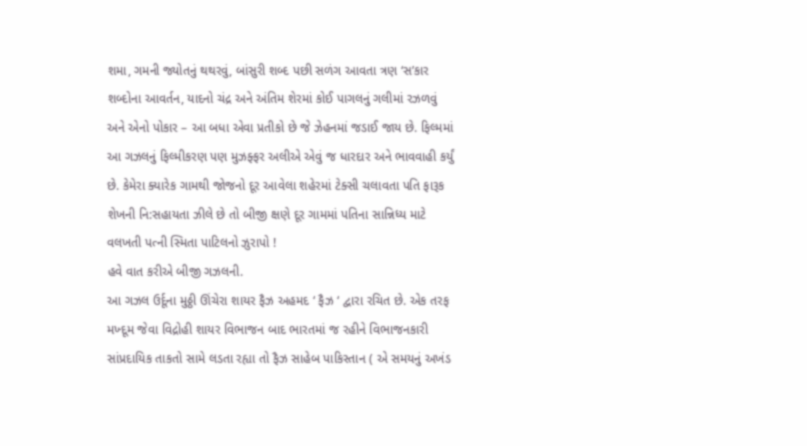શમા, ગમની જ્યોતનું થથરવું, બાંસુરી શબ્દ પછી સળંગ આવતા ત્રણ ‘સ’કાર શબ્દોના આવર્તન, યાદનો ચંદ્ર અને અંતિમ શેરમાં કોઈ પાગલનું ગલીમાં રઝળવું અને એનો પોકાર – આ બધા એવા પ્રતીકો છે જે ઝેહનમાં જડાઈ જાય છે. ફિલ્મમાં આ ગઝલનું ફિલ્મીકરણ પણ મુઝફ્ફર અલીએ એવું જ ધારદાર અને ભાવવાહી કર્યું છે. કેમેરા ક્યારેક ગામથી જોજનો દૂર આવેલા શહેરમાં ટેક્સી ચલાવતા પતિ ફારૂક શેખની નિ:સહાયતા ઝીલે છે તો બીજી ક્ષણે દૂર ગામમાં પતિના સાન્નિધ્ય માટે વલખતી પત્ની સ્મિતા પાટિલનો ઝુરાપો !
હવે વાત કરીએ બીજી ગઝલની.
આ ગઝલ ઉર્દૂના મુઠ્ઠી ઊંચેરા શાયર ફૈઝ અહમદ ‘ ફૈઝ ‘ દ્વારા રચિત છે. એક તરફ મખ્દૂમ જેવા વિદ્રોહી શાયર વિભાજન બાદ ભારતમાં જ રહીને વિભાજનકારી સાંપ્રદાયિક તાકતો સામે લડતા રહ્યા તો ફૈઝ સાહેબ પાકિસ્તાન ( એ સમયનું અખંડ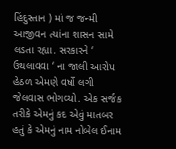હિંદુસ્તાન ) માં જ જન્મી આજીવન ત્યાંના શાસન સામે લડતા રહ્યા. સરકારને ‘ ઉથલાવવા ‘ ના જાલી આરોપ હેઠળ એમણે વર્ષો લગી જેલવાસ ભોગવ્યો. એક સર્જક તરીકે એમનું કદ એવું માતબર હતું કે એમનું નામ નોબેલ ઈનામ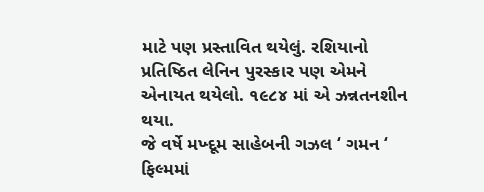માટે પણ પ્રસ્તાવિત થયેલું. રશિયાનો પ્રતિષ્ઠિત લેનિન પુરસ્કાર પણ એમને એનાયત થયેલો. ૧૯૮૪ માં એ ઝન્નતનશીન થયા.
જે વર્ષે મખ્દૂમ સાહેબની ગઝલ ‘ ગમન ‘ ફિલ્મમાં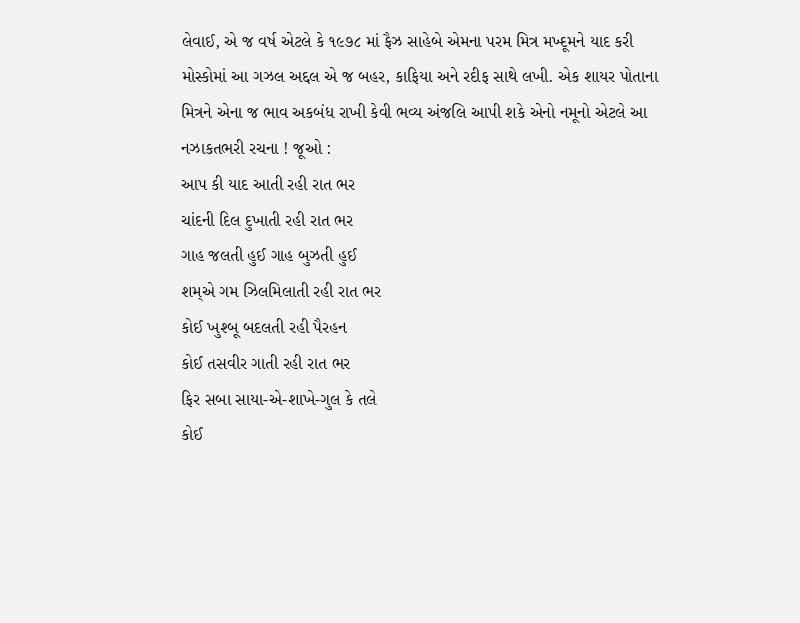લેવાઈ, એ જ વર્ષ એટલે કે ૧૯૭૮ માં ફૈઝ સાહેબે એમના પરમ મિત્ર મખ્દૂમને યાદ કરી મોસ્કોમાં આ ગઝલ અદ્દલ એ જ બહર, કાફિયા અને રદીફ સાથે લખી. એક શાયર પોતાના મિત્રને એના જ ભાવ અકબંધ રાખી કેવી ભવ્ય અંજલિ આપી શકે એનો નમૂનો એટલે આ નઝાકતભરી રચના ! જૂઓ :
આપ કી યાદ આતી રહી રાત ભર
ચાંદની દિલ દુખાતી રહી રાત ભર
ગાહ જલતી હુઈ ગાહ બુઝતી હુઈ
શમ્એ ગમ ઝિલમિલાતી રહી રાત ભર
કોઈ ખુશ્બૂ બદલતી રહી પૈરહન
કોઈ તસવીર ગાતી રહી રાત ભર
ફિર સબા સાયા-એ-શાખે-ગુલ કે તલે
કોઈ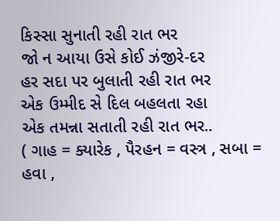કિસ્સા સુનાતી રહી રાત ભર
જો ન આયા ઉસે કોઈ ઝંજીરે-દર
હર સદા પર બુલાતી રહી રાત ભર
એક ઉમ્મીદ સે દિલ બહલતા રહા
એક તમન્ના સતાતી રહી રાત ભર..
( ગાહ = ક્યારેક , પૈરહન = વસ્ત્ર , સબા = હવા ,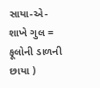સાયા-એ-શાખે ગુલ = ફૂલોની ડાળની છાયા )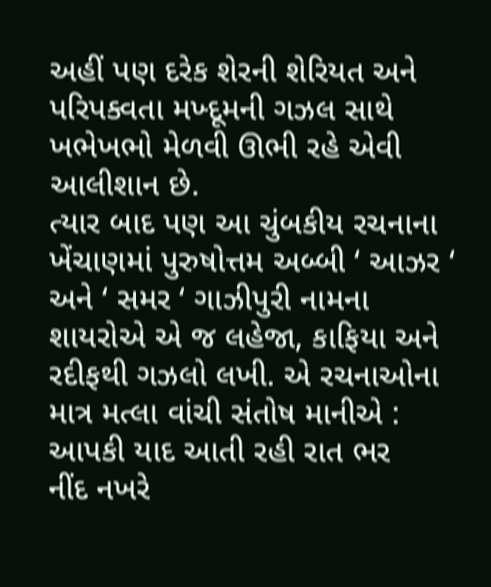અહીં પણ દરેક શેરની શેરિયત અને પરિપક્વતા મખ્દૂમની ગઝલ સાથે ખભેખભો મેળવી ઊભી રહે એવી આલીશાન છે.
ત્યાર બાદ પણ આ ચુંબકીય રચનાના ખેંચાણમાં પુરુષોત્તમ અબ્બી ‘ આઝર ‘ અને ‘ સમર ‘ ગાઝીપુરી નામના શાયરોએ એ જ લહેજા, કાફિયા અને રદીફથી ગઝલો લખી. એ રચનાઓના માત્ર મત્લા વાંચી સંતોષ માનીએ :
આપકી યાદ આતી રહી રાત ભર
નીંદ નખરે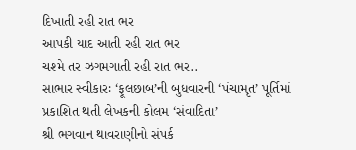દિખાતી રહી રાત ભર
આપકી યાદ આતી રહી રાત ભર
ચશ્મે તર ઝગમગાતી રહી રાત ભર..
સાભાર સ્વીકારઃ ‘ફૂલછાબ’ની બુધવારની ‘પંચામૃત’ પૂર્તિમાં પ્રકાશિત થતી લેખકની કોલમ ‘સંવાદિતા’
શ્રી ભગવાન થાવરાણીનો સંપર્ક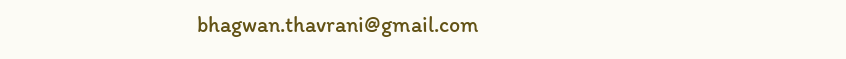bhagwan.thavrani@gmail.com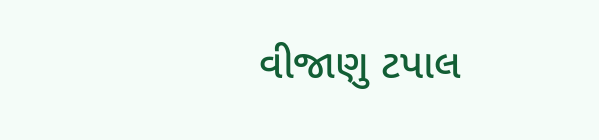વીજાણુ ટપાલ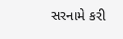સરનામે કરી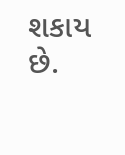શકાય છે.